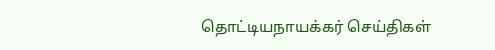தொட்டியநாயக்கர் செய்திகள்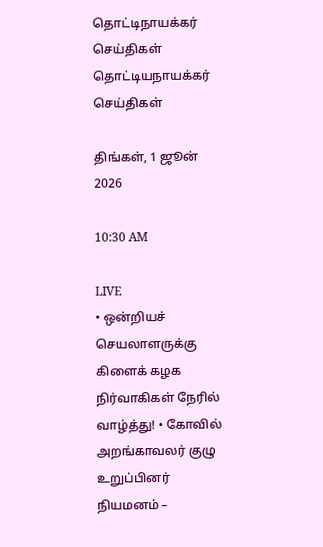தொட்டிநாயக்கர்
செய்திகள்
தொட்டியநாயக்கர் செய்திகள்

திங்கள், 1 ஜூன் 2026

10:30 AM

LIVE
• ஒன்றியச் செயலாளருக்கு கிளைக் கழக நிர்வாகிகள் நேரில் வாழ்த்து! • கோவில் அறங்காவலர் குழு உறுப்பினர் நியமனம் –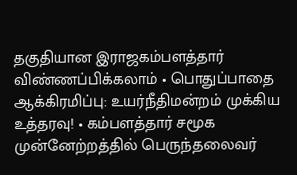தகுதியான இராஜகம்பளத்தார் விண்ணப்பிக்கலாம் • பொதுப்பாதை ஆக்கிரமிப்பு: உயர்நீதிமன்றம் முக்கிய உத்தரவு! • கம்பளத்தார் சமூக முன்னேற்றத்தில் பெருந்தலைவர்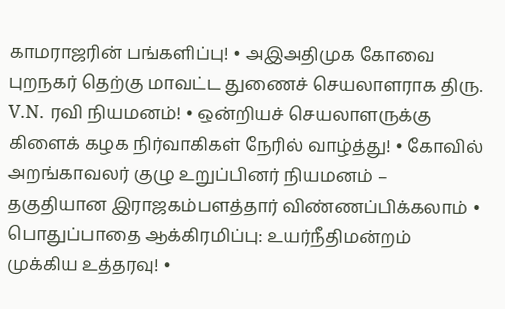காமராஜரின் பங்களிப்பு! • அஇஅதிமுக கோவை புறநகர் தெற்கு மாவட்ட துணைச் செயலாளராக திரு. V.N. ரவி நியமனம்! • ஒன்றியச் செயலாளருக்கு கிளைக் கழக நிர்வாகிகள் நேரில் வாழ்த்து! • கோவில் அறங்காவலர் குழு உறுப்பினர் நியமனம் – தகுதியான இராஜகம்பளத்தார் விண்ணப்பிக்கலாம் • பொதுப்பாதை ஆக்கிரமிப்பு: உயர்நீதிமன்றம் முக்கிய உத்தரவு! •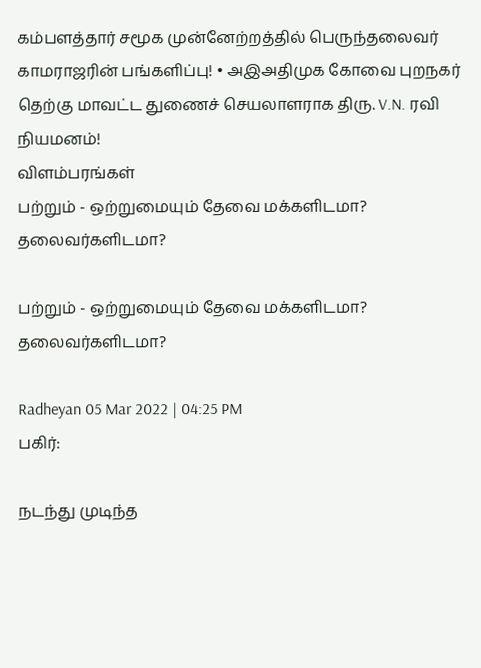கம்பளத்தார் சமூக முன்னேற்றத்தில் பெருந்தலைவர் காமராஜரின் பங்களிப்பு! • அஇஅதிமுக கோவை புறநகர் தெற்கு மாவட்ட துணைச் செயலாளராக திரு. V.N. ரவி நியமனம்!
விளம்பரங்கள்
பற்றும் - ஒற்றுமையும் தேவை மக்களிடமா? தலைவர்களிடமா?

பற்றும் - ஒற்றுமையும் தேவை மக்களிடமா? தலைவர்களிடமா?

Radheyan 05 Mar 2022 | 04:25 PM
பகிர்:

நடந்து முடிந்த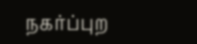நகர்ப்புற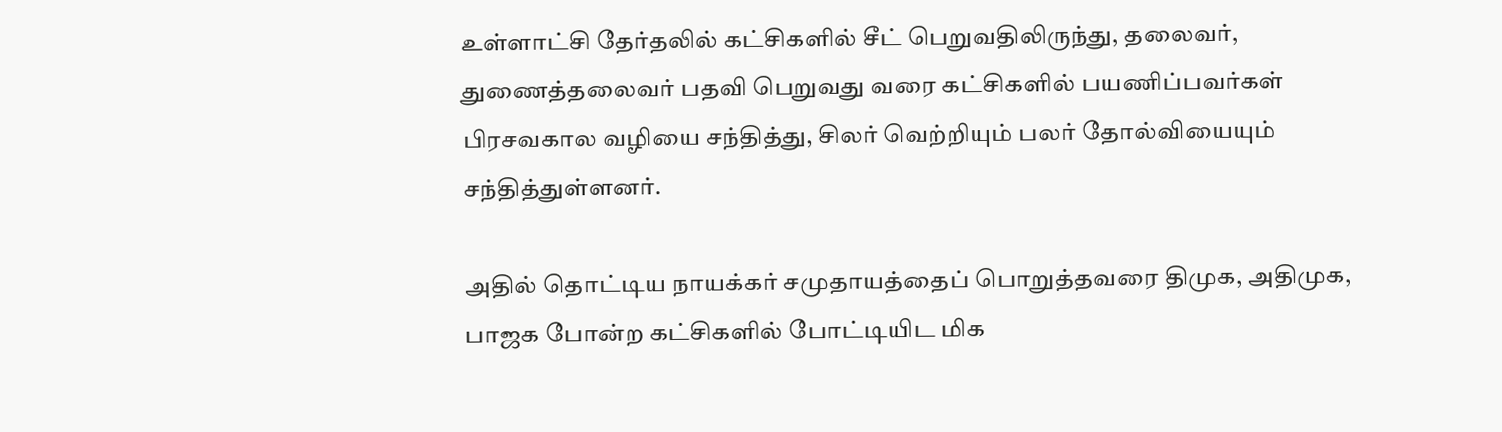உள்ளாட்சி தேர்தலில் கட்சிகளில் சீட் பெறுவதிலிருந்து, தலைவர், துணைத்தலைவர் பதவி பெறுவது வரை கட்சிகளில் பயணிப்பவர்கள் பிரசவகால வழியை சந்தித்து, சிலர் வெற்றியும் பலர் தோல்வியையும் சந்தித்துள்ளனர்.

அதில் தொட்டிய நாயக்கர் சமுதாயத்தைப் பொறுத்தவரை திமுக, அதிமுக, பாஜக போன்ற கட்சிகளில் போட்டியிட மிக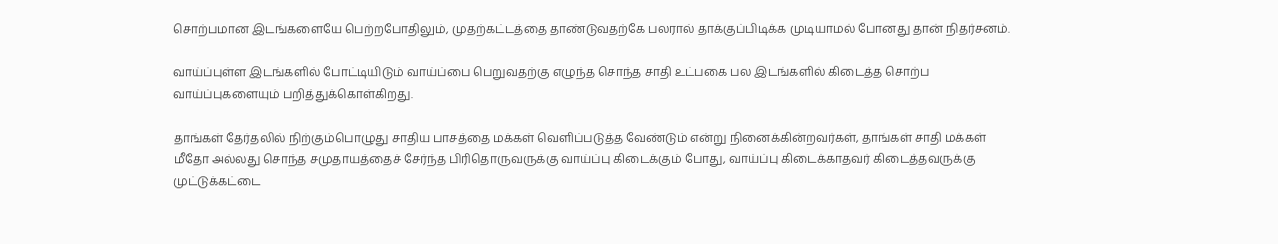சொற்பமான இடங்களையே பெற்றபோதிலும், முதற்கட்டத்தை தாண்டுவதற்கே பலரால் தாக்குப்பிடிக்க முடியாமல் போனது தான் நிதர்சனம்.

வாய்ப்புள்ள இடங்களில் போட்டியிடும் வாய்ப்பை பெறுவதற்கு எழுந்த சொந்த சாதி உட்பகை பல இடங்களில் கிடைத்த சொற்ப வாய்ப்புகளையும் பறித்துக்கொள்கிறது.

தாங்கள் தேர்தலில் நிற்கும்பொழுது சாதிய பாசத்தை மக்கள் வெளிப்படுத்த வேண்டும் என்று நினைக்கின்றவர்கள், தாங்கள் சாதி மக்கள் மீதோ அல்லது சொந்த சமுதாயத்தைச் சேர்ந்த பிரிதொருவருக்கு வாய்ப்பு கிடைக்கும் போது, வாய்ப்பு கிடைக்காதவர் கிடைத்தவருக்கு முட்டுக்கட்டை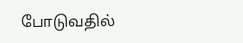போடுவதில்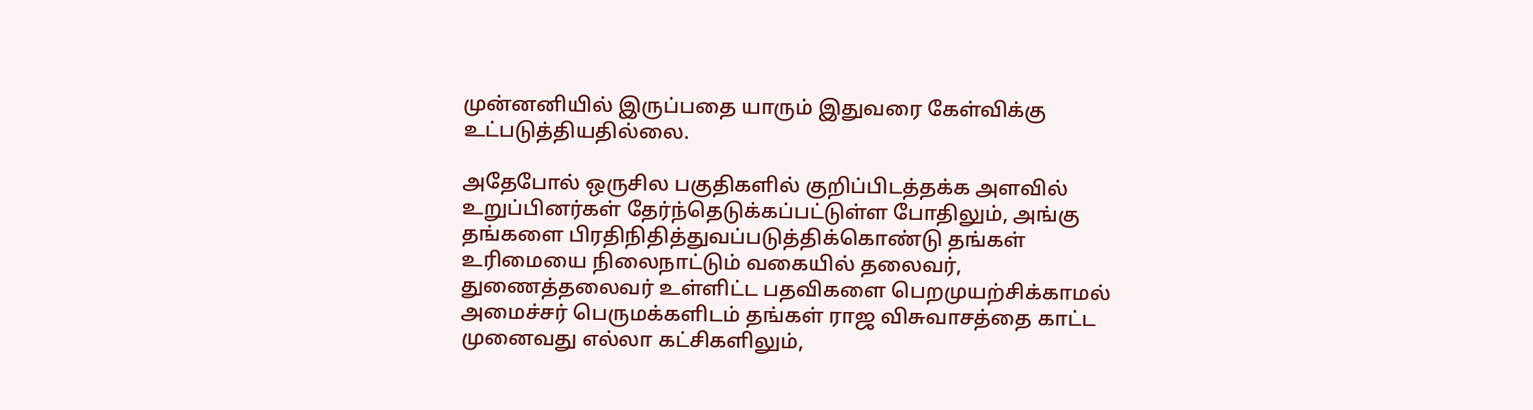முன்னனியில் இருப்பதை யாரும் இதுவரை கேள்விக்கு உட்படுத்தியதில்லை.

அதேபோல் ஒருசில பகுதிகளில் குறிப்பிடத்தக்க அளவில் உறுப்பினர்கள் தேர்ந்தெடுக்கப்பட்டுள்ள போதிலும், அங்கு தங்களை பிரதிநிதித்துவப்படுத்திக்கொண்டு தங்கள் உரிமையை நிலைநாட்டும் வகையில் தலைவர், துணைத்தலைவர் உள்ளிட்ட பதவிகளை பெறமுயற்சிக்காமல் அமைச்சர் பெருமக்களிடம் தங்கள் ராஜ விசுவாசத்தை காட்ட முனைவது எல்லா கட்சிகளிலும்,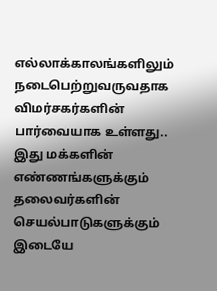எல்லாக்காலங்களிலும் நடைபெற்றுவருவதாக விமர்சகர்களின் பார்வையாக உள்ளது.. இது மக்களின் எண்ணங்களுக்கும் தலைவர்களின் செயல்பாடுகளுக்கும் இடையே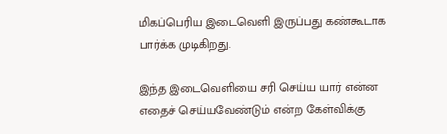மிகப்பெரிய இடைவெளி இருப்பது கண்கூடாக பார்க்க முடிகிறது.

இந்த இடைவெளியை சரி செய்ய யார் என்ன  எதைச் செய்யவேண்டும் என்ற கேள்விக்கு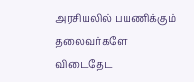அரசியலில் பயணிக்கும் தலைவர்களே விடைதேட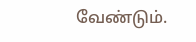வேண்டும்.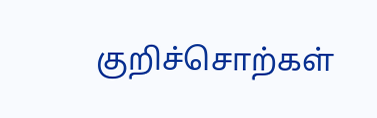குறிச்சொற்கள்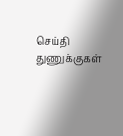செய்தி துணுக்குகள்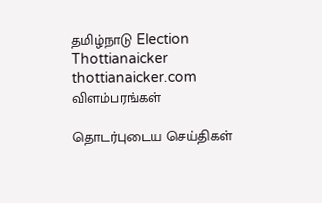தமிழ்நாடு Election Thottianaicker thottianaicker.com
விளம்பரங்கள்

தொடர்புடைய செய்திகள்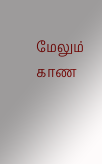மேலும் காண